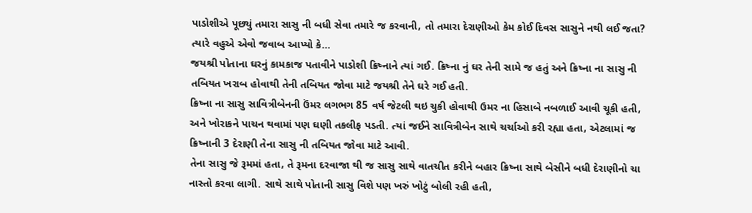પાડોશીએ પૂછ્યું તમારા સાસુ ની બધી સેવા તમારે જ કરવાની, તો તમારા દેરાણીઓ કેમ કોઈ દિવસ સાસુને નથી લઈ જતા? ત્યારે વહુએ એવો જવાબ આપ્યો કે…
જયશ્રી પોતાના ઘરનું કામકાજ પતાવીને પાડોશી ક્રિષ્નાને ત્યાં ગઈ. ક્રિષ્ના નું ઘર તેની સામે જ હતું અને ક્રિષ્ના ના સાસુ ની તબિયત ખરાબ હોવાથી તેની તબિયત જોવા માટે જયશ્રી તેને ઘરે ગઈ હતી.
ક્રિષ્ના ના સાસુ સાવિત્રીબેનની ઉંમર લગભગ 85 વર્ષ જેટલી થઇ ચુકી હોવાથી ઉમર ના હિસાબે નબળાઈ આવી ચૂકી હતી, અને ખોરાકને પાચન થવામાં પણ ઘણી તકલીફ પડતી. ત્યાં જઈને સાવિત્રીબેન સાથે ચર્ચાઓ કરી રહ્યા હતા, એટલામાં જ ક્રિષ્નાની 3 દેરાણી તેના સાસુ ની તબિયત જોવા માટે આવી.
તેના સાસુ જે રૂમમાં હતા, તે રૂમના દરવાજા થી જ સાસુ સાથે વાતચીત કરીને બહાર ક્રિષ્ના સાથે બેસીને બધી દેરાણીનો ચા નાસ્તો કરવા લાગી. સાથે સાથે પોતાની સાસુ વિશે પણ ખરું ખોટું બોલી રહી હતી,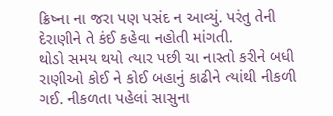ક્રિષ્ના ના જરા પણ પસંદ ન આવ્યું. પરંતુ તેની દેરાણીને તે કંઈ કહેવા નહોતી માંગતી.
થોડો સમય થયો ત્યાર પછી ચા નાસ્તો કરીને બધી રાણીઓ કોઈ ને કોઈ બહાનું કાઢીને ત્યાંથી નીકળી ગઈ. નીકળતા પહેલાં સાસુના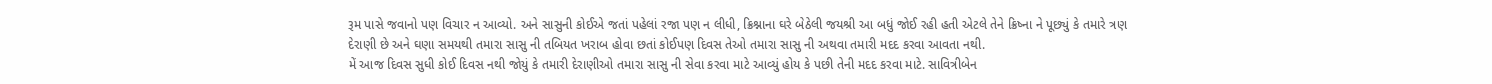રૂમ પાસે જવાનો પણ વિચાર ન આવ્યો. અને સાસુની કોઈએ જતાં પહેલાં રજા પણ ન લીધી, ક્રિશ્નાના ઘરે બેઠેલી જયશ્રી આ બધું જોઈ રહી હતી એટલે તેને ક્રિષ્ના ને પૂછ્યું કે તમારે ત્રણ દેરાણી છે અને ઘણા સમયથી તમારા સાસુ ની તબિયત ખરાબ હોવા છતાં કોઈપણ દિવસ તેઓ તમારા સાસુ ની અથવા તમારી મદદ કરવા આવતા નથી.
મેં આજ દિવસ સુધી કોઈ દિવસ નથી જોયું કે તમારી દેરાણીઓ તમારા સાસુ ની સેવા કરવા માટે આવ્યું હોય કે પછી તેની મદદ કરવા માટે. સાવિત્રીબેન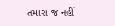તમારા જ નહીં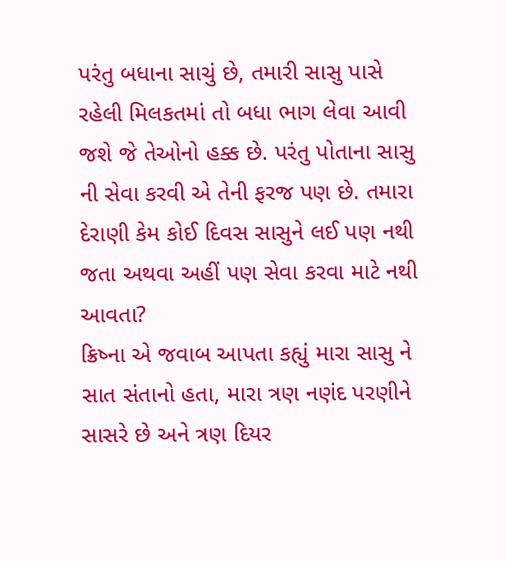પરંતુ બધાના સાચું છે, તમારી સાસુ પાસે રહેલી મિલકતમાં તો બધા ભાગ લેવા આવી જશે જે તેઓનો હક્ક છે. પરંતુ પોતાના સાસુ ની સેવા કરવી એ તેની ફરજ પણ છે. તમારા દેરાણી કેમ કોઈ દિવસ સાસુને લઈ પણ નથી જતા અથવા અહીં પણ સેવા કરવા માટે નથી આવતા?
ક્રિષ્ના એ જવાબ આપતા કહ્યું મારા સાસુ ને સાત સંતાનો હતા, મારા ત્રણ નણંદ પરણીને સાસરે છે અને ત્રણ દિયર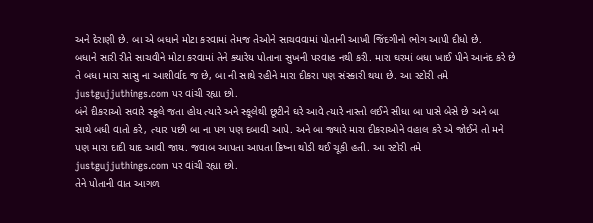અને દેરાણી છે. બા એ બધાને મોટા કરવામાં તેમજ તેઓને સાચવવામાં પોતાની આખી જિંદગીનો ભોગ આપી દીધો છે.
બધાને સારી રીતે સાચવીને મોટા કરવામાં તેને ક્યારેય પોતાના સુખની પરવાહ નથી કરી. મારા ઘરમાં બધા ખાઈ પીને આનંદ કરે છે તે બધા મારા સાસુ ના આશીર્વાદ જ છે, બા ની સાથે રહીને મારા દીકરા પણ સંસ્કારી થયા છે. આ સ્ટોરી તમે justgujjuthings.com પર વાંચી રહ્યા છો.
બંને દીકરાઓ સવારે સ્કૂલે જતા હોય ત્યારે અને સ્કૂલેથી છૂટીને ઘરે આવે ત્યારે નાસ્તો લઈને સીધા બા પાસે બેસે છે અને બા સાથે બધી વાતો કરે, ત્યાર પછી બા ના પગ પણ દબાવી આપે. અને બા જ્યારે મારા દીકરાઓને વહાલ કરે એ જોઈને તો મને પણ મારા દાદી યાદ આવી જાય. જવાબ આપતા આપતા ક્રિષ્ના થોડી થઈ ચૂકી હતી. આ સ્ટોરી તમે justgujjuthings.com પર વાંચી રહ્યા છો.
તેને પોતાની વાત આગળ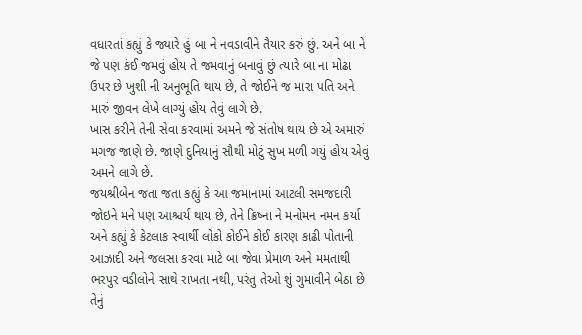વધારતાં કહ્યું કે જ્યારે હું બા ને નવડાવીને તૈયાર કરું છું. અને બા ને જે પણ કંઈ જમવું હોય તે જમવાનું બનાવું છું ત્યારે બા ના મોઢા ઉપર છે ખુશી ની અનુભૂતિ થાય છે, તે જોઈને જ મારા પતિ અને મારું જીવન લેખે લાગ્યું હોય તેવું લાગે છે.
ખાસ કરીને તેની સેવા કરવામાં અમને જે સંતોષ થાય છે એ અમારું મગજ જાણે છે. જાણે દુનિયાનું સૌથી મોટું સુખ મળી ગયું હોય એવું અમને લાગે છે.
જયશ્રીબેન જતા જતા કહ્યું કે આ જમાનામાં આટલી સમજદારી જોઇને મને પણ આશ્ચર્ય થાય છે, તેને ક્રિષ્ના ને મનોમન નમન કર્યા અને કહ્યું કે કેટલાક સ્વાર્થી લોકો કોઈને કોઈ કારણ કાઢી પોતાની આઝાદી અને જલસા કરવા માટે બા જેવા પ્રેમાળ અને મમતાથી ભરપુર વડીલોને સાથે રાખતા નથી, પરંતુ તેઓ શું ગુમાવીને બેઠા છે તેનું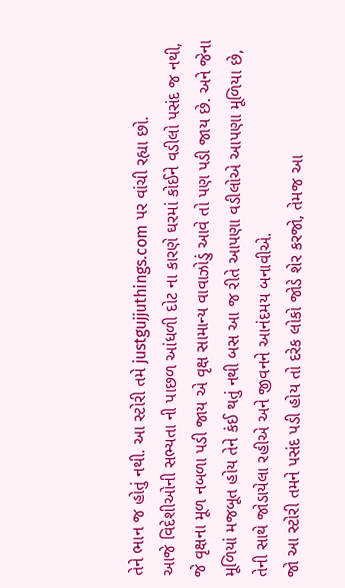તેને ભાન જ હોતું નથી. આ સ્ટોરી તમે justgujjuthings.com પર વાંચી રહ્યા છો.
આજે વિદેશીઓની સભ્યતા ની પાછળ આંધળી દોટ ના કારણે ઘરમાં કોઈને વડીલો પસંદ જ નથી, જે વૃક્ષના મૂળ નબળા પડી જાય એ વૃક્ષ સામાન્ય વાવાઝોડું આવે તો પણ પડી જાય છે. અને જેના મૂળિયાં મજબૂત હોય તેને કંઈ થતું નથી બસ આ જ રીતે આપણા વડીલોએ આપણા મૂળિયા છે, તેની સાથે જોડાયેલા રહીએ અને જીવનને આનંદમય બનાવીએ.
જો આ સ્ટોરી તમને પસંદ પડી હોય તો દરેક લોકો જોડે શેર કરજો, તેમજ આ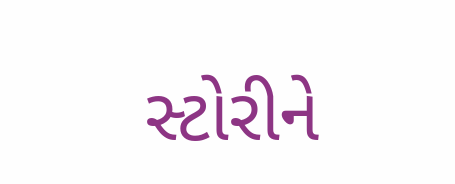સ્ટોરીને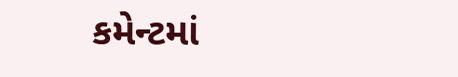કમેન્ટમાં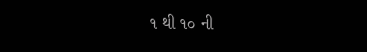૧ થી ૧૦ ની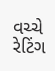વચ્ચે રેટિંગ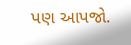પણ આપજો.